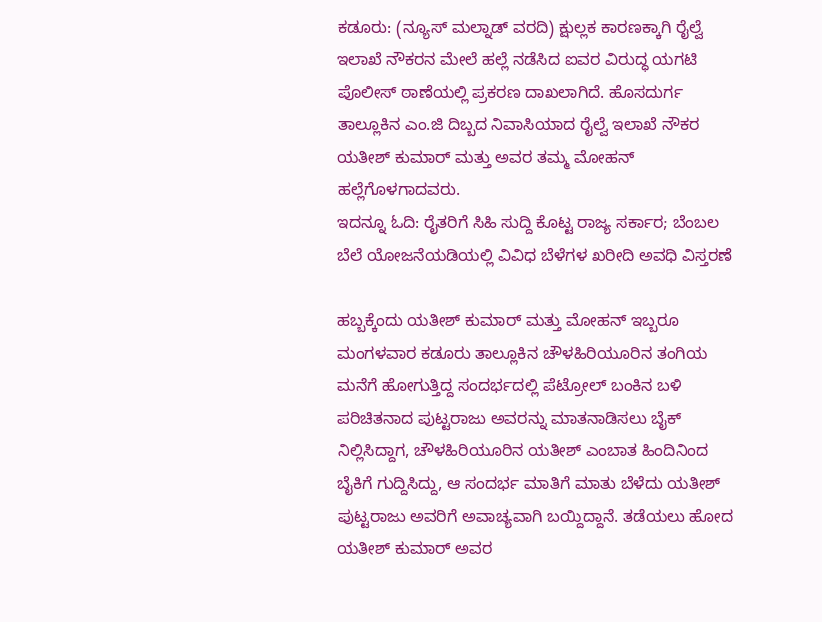ಕಡೂರು: (ನ್ಯೂಸ್ ಮಲ್ನಾಡ್ ವರದಿ) ಕ್ಷುಲ್ಲಕ ಕಾರಣಕ್ಕಾಗಿ ರೈಲ್ವೆ ಇಲಾಖೆ ನೌಕರನ ಮೇಲೆ ಹಲ್ಲೆ ನಡೆಸಿದ ಐವರ ವಿರುದ್ಧ ಯಗಟಿ ಪೊಲೀಸ್ ಠಾಣೆಯಲ್ಲಿ ಪ್ರಕರಣ ದಾಖಲಾಗಿದೆ. ಹೊಸದುರ್ಗ ತಾಲ್ಲೂಕಿನ ಎಂ.ಜಿ ದಿಬ್ಬದ ನಿವಾಸಿಯಾದ ರೈಲ್ವೆ ಇಲಾಖೆ ನೌಕರ ಯತೀಶ್ ಕುಮಾರ್ ಮತ್ತು ಅವರ ತಮ್ಮ ಮೋಹನ್ ಹಲ್ಲೆಗೊಳಗಾದವರು.
ಇದನ್ನೂ ಓದಿ: ರೈತರಿಗೆ ಸಿಹಿ ಸುದ್ದಿ ಕೊಟ್ಟ ರಾಜ್ಯ ಸರ್ಕಾರ; ಬೆಂಬಲ ಬೆಲೆ ಯೋಜನೆಯಡಿಯಲ್ಲಿ ವಿವಿಧ ಬೆಳೆಗಳ ಖರೀದಿ ಅವಧಿ ವಿಸ್ತರಣೆ

ಹಬ್ಬಕ್ಕೆಂದು ಯತೀಶ್ ಕುಮಾರ್ ಮತ್ತು ಮೋಹನ್ ಇಬ್ಬರೂ ಮಂಗಳವಾರ ಕಡೂರು ತಾಲ್ಲೂಕಿನ ಚೌಳಹಿರಿಯೂರಿನ ತಂಗಿಯ ಮನೆಗೆ ಹೋಗುತ್ತಿದ್ದ ಸಂದರ್ಭದಲ್ಲಿ ಪೆಟ್ರೋಲ್ ಬಂಕಿನ ಬಳಿ ಪರಿಚಿತನಾದ ಪುಟ್ಟರಾಜು ಅವರನ್ನು ಮಾತನಾಡಿಸಲು ಬೈಕ್ ನಿಲ್ಲಿಸಿದ್ದಾಗ, ಚೌಳಹಿರಿಯೂರಿನ ಯತೀಶ್ ಎಂಬಾತ ಹಿಂದಿನಿಂದ ಬೈಕಿಗೆ ಗುದ್ದಿಸಿದ್ದು, ಆ ಸಂದರ್ಭ ಮಾತಿಗೆ ಮಾತು ಬೆಳೆದು ಯತೀಶ್ ಪುಟ್ಟರಾಜು ಅವರಿಗೆ ಅವಾಚ್ಯವಾಗಿ ಬಯ್ದಿದ್ದಾನೆ. ತಡೆಯಲು ಹೋದ ಯತೀಶ್ ಕುಮಾರ್ ಅವರ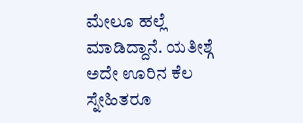ಮೇಲೂ ಹಲ್ಲೆ ಮಾಡಿದ್ದಾನೆ. ಯತೀಶ್ಗೆ ಅದೇ ಊರಿನ ಕೆಲ ಸ್ನೇಹಿತರೂ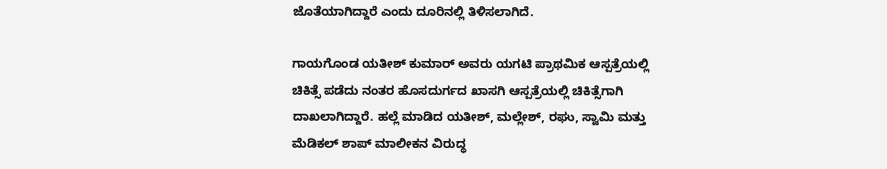ಜೊತೆಯಾಗಿದ್ದಾರೆ ಎಂದು ದೂರಿನಲ್ಲಿ ತಿಳಿಸಲಾಗಿದೆ.

ಗಾಯಗೊಂಡ ಯತೀಶ್ ಕುಮಾರ್ ಅವರು ಯಗಟಿ ಪ್ರಾಥಮಿಕ ಆಸ್ಪತ್ರೆಯಲ್ಲಿ ಚಿಕಿತ್ಸೆ ಪಡೆದು ನಂತರ ಹೊಸದುರ್ಗದ ಖಾಸಗಿ ಆಸ್ಪತ್ರೆಯಲ್ಲಿ ಚಿಕಿತ್ಸೆಗಾಗಿ ದಾಖಲಾಗಿದ್ದಾರೆ. ಹಲ್ಲೆ ಮಾಡಿದ ಯತೀಶ್, ಮಲ್ಲೇಶ್, ರಘು, ಸ್ವಾಮಿ ಮತ್ತು ಮೆಡಿಕಲ್ ಶಾಪ್ ಮಾಲೀಕನ ವಿರುದ್ಧ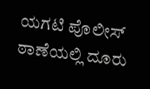ಯಗಟಿ ಪೊಲೀಸ್ ಠಾಣೆಯಲ್ಲಿ ದೂರು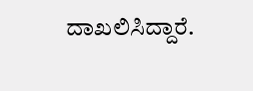ದಾಖಲಿಸಿದ್ದಾರೆ.